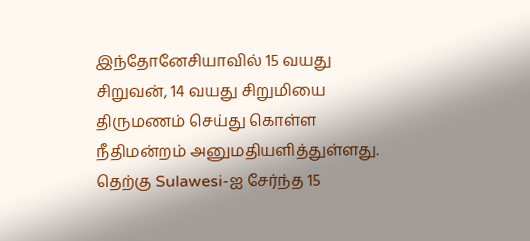இந்தோனேசியாவில் 15 வயது சிறுவன், 14 வயது சிறுமியை திருமணம் செய்து கொள்ள நீதிமன்றம் அனுமதியளித்துள்ளது. தெற்கு Sulawesi-ஐ சேர்ந்த 15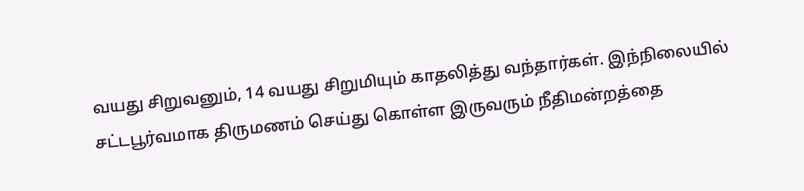வயது சிறுவனும், 14 வயது சிறுமியும் காதலித்து வந்தார்கள். இந்நிலையில் சட்டபூர்வமாக திருமணம் செய்து கொள்ள இருவரும் நீதிமன்றத்தை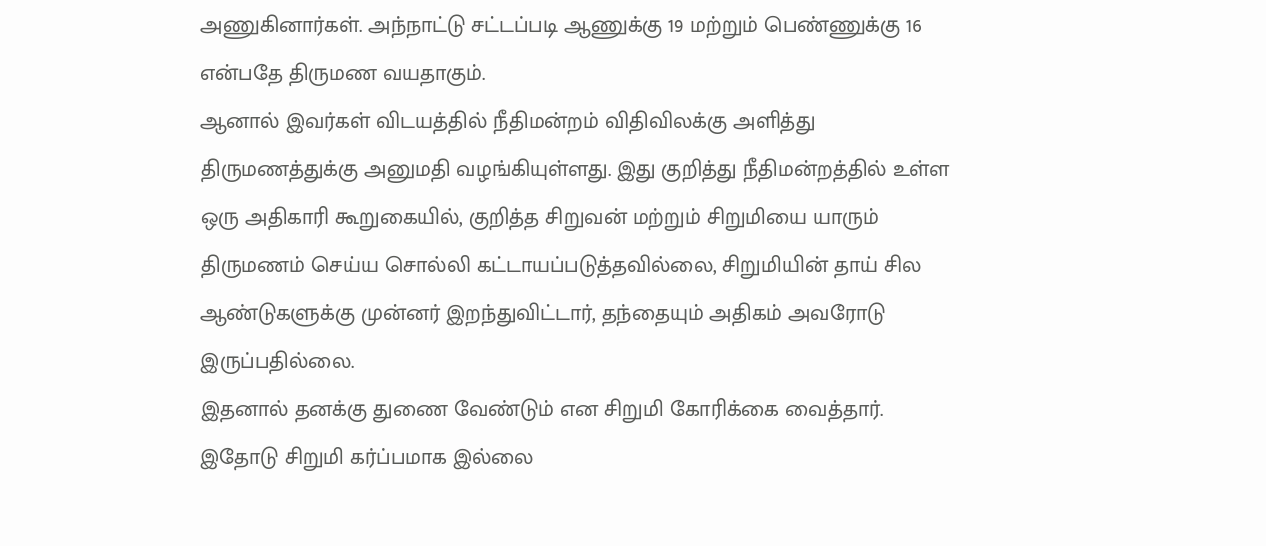அணுகினார்கள். அந்நாட்டு சட்டப்படி ஆணுக்கு 19 மற்றும் பெண்ணுக்கு 16 என்பதே திருமண வயதாகும்.
ஆனால் இவர்கள் விடயத்தில் நீதிமன்றம் விதிவிலக்கு அளித்து திருமணத்துக்கு அனுமதி வழங்கியுள்ளது. இது குறித்து நீதிமன்றத்தில் உள்ள ஒரு அதிகாரி கூறுகையில், குறித்த சிறுவன் மற்றும் சிறுமியை யாரும் திருமணம் செய்ய சொல்லி கட்டாயப்படுத்தவில்லை, சிறுமியின் தாய் சில ஆண்டுகளுக்கு முன்னர் இறந்துவிட்டார், தந்தையும் அதிகம் அவரோடு இருப்பதில்லை.
இதனால் தனக்கு துணை வேண்டும் என சிறுமி கோரிக்கை வைத்தார். இதோடு சிறுமி கர்ப்பமாக இல்லை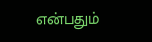என்பதும்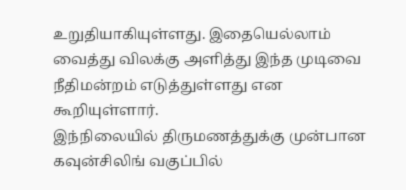உறுதியாகியுள்ளது. இதையெல்லாம் வைத்து விலக்கு அளித்து இந்த முடிவை நீதிமன்றம் எடுத்துள்ளது என கூறியுள்ளார்.
இந்நிலையில் திருமணத்துக்கு முன்பான கவுன்சிலிங் வகுப்பில்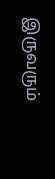இருவரும்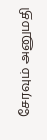சேரவும் அனுமதி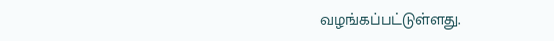வழங்கப்பட்டுள்ளது.